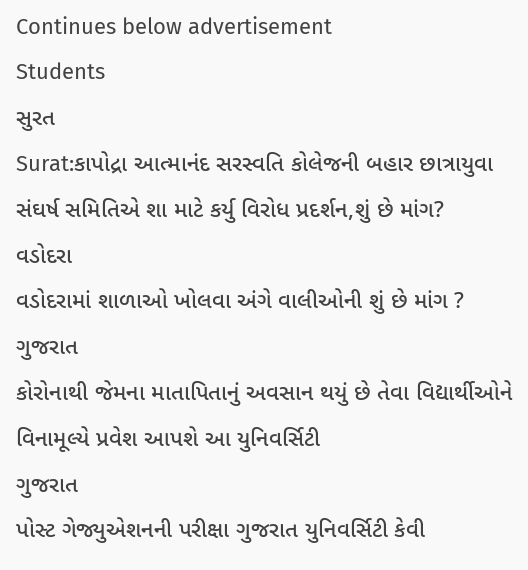Continues below advertisement
Students
સુરત
Surat:કાપોદ્રા આત્માનંદ સરસ્વતિ કોલેજની બહાર છાત્રાયુવા સંઘર્ષ સમિતિએ શા માટે કર્યુ વિરોધ પ્રદર્શન,શું છે માંગ?
વડોદરા
વડોદરામાં શાળાઓ ખોલવા અંગે વાલીઓની શું છે માંગ ?
ગુજરાત
કોરોનાથી જેમના માતાપિતાનું અવસાન થયું છે તેવા વિદ્યાર્થીઓને વિનામૂલ્યે પ્રવેશ આપશે આ યુનિવર્સિટી
ગુજરાત
પોસ્ટ ગેજ્યુએશનની પરીક્ષા ગુજરાત યુનિવર્સિટી કેવી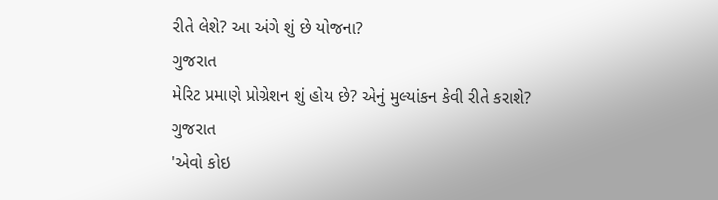રીતે લેશે? આ અંગે શું છે યોજના?
ગુજરાત
મેરિટ પ્રમાણે પ્રોગ્રેશન શું હોય છે? એનું મુલ્યાંકન કેવી રીતે કરાશે?
ગુજરાત
'એવો કોઇ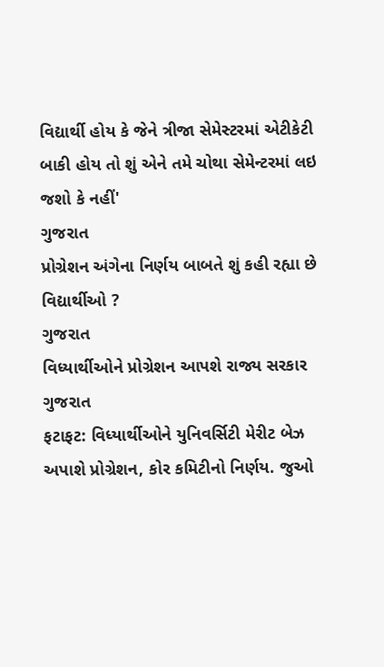વિદ્યાર્થી હોય કે જેને ત્રીજા સેમેસ્ટરમાં એટીકેટી બાકી હોય તો શું એને તમે ચોથા સેમેન્ટરમાં લઇ જશો કે નહીં'
ગુજરાત
પ્રોગ્રેશન અંગેના નિર્ણય બાબતે શું કહી રહ્યા છે વિદ્યાર્થીઓ ?
ગુજરાત
વિધ્યાર્થીઓને પ્રોગ્રેશન આપશે રાજ્ય સરકાર
ગુજરાત
ફટાફટ: વિધ્યાર્થીઓને યુનિવર્સિટી મેરીટ બેઝ અપાશે પ્રોગ્રેશન, કોર કમિટીનો નિર્ણય. જુઓ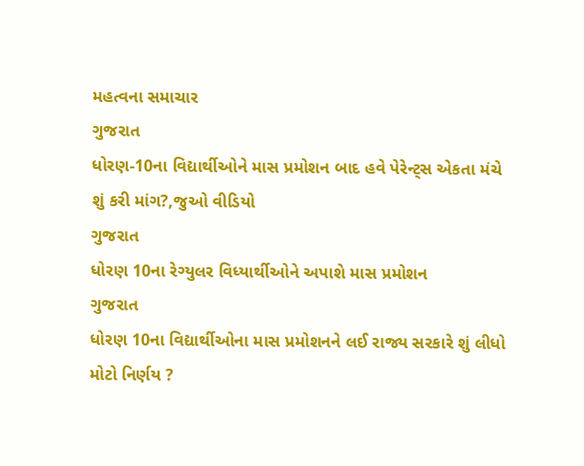મહત્વના સમાચાર
ગુજરાત
ધોરણ-10ના વિદ્યાર્થીઓને માસ પ્રમોશન બાદ હવે પેરેન્ટ્સ એકતા મંચે શું કરી માંગ?,જુઓ વીડિયો
ગુજરાત
ધોરણ 10ના રેગ્યુલર વિધ્યાર્થીઓને અપાશે માસ પ્રમોશન
ગુજરાત
ધોરણ 10ના વિદ્યાર્થીઓના માસ પ્રમોશનને લઈ રાજ્ય સરકારે શું લીધો મોટો નિર્ણય ?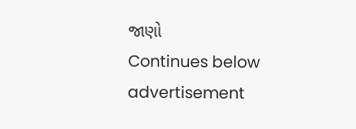જાણો
Continues below advertisement